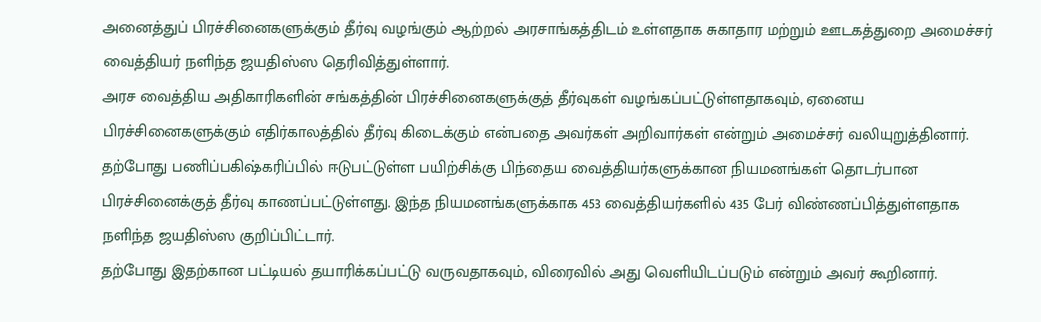அனைத்துப் பிரச்சினைகளுக்கும் தீர்வு வழங்கும் ஆற்றல் அரசாங்கத்திடம் உள்ளதாக சுகாதார மற்றும் ஊடகத்துறை அமைச்சர் வைத்தியர் நளிந்த ஜயதிஸ்ஸ தெரிவித்துள்ளார்.
அரச வைத்திய அதிகாரிகளின் சங்கத்தின் பிரச்சினைகளுக்குத் தீர்வுகள் வழங்கப்பட்டுள்ளதாகவும், ஏனைய பிரச்சினைகளுக்கும் எதிர்காலத்தில் தீர்வு கிடைக்கும் என்பதை அவர்கள் அறிவார்கள் என்றும் அமைச்சர் வலியுறுத்தினார்.
தற்போது பணிப்பகிஷ்கரிப்பில் ஈடுபட்டுள்ள பயிற்சிக்கு பிந்தைய வைத்தியர்களுக்கான நியமனங்கள் தொடர்பான பிரச்சினைக்குத் தீர்வு காணப்பட்டுள்ளது. இந்த நியமனங்களுக்காக 453 வைத்தியர்களில் 435 பேர் விண்ணப்பித்துள்ளதாக நளிந்த ஜயதிஸ்ஸ குறிப்பிட்டார்.
தற்போது இதற்கான பட்டியல் தயாரிக்கப்பட்டு வருவதாகவும், விரைவில் அது வெளியிடப்படும் என்றும் அவர் கூறினார்.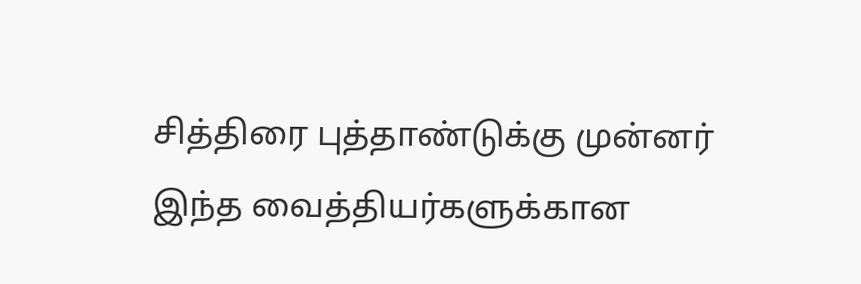சித்திரை புத்தாண்டுக்கு முன்னர் இந்த வைத்தியர்களுக்கான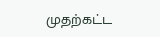முதற்கட்ட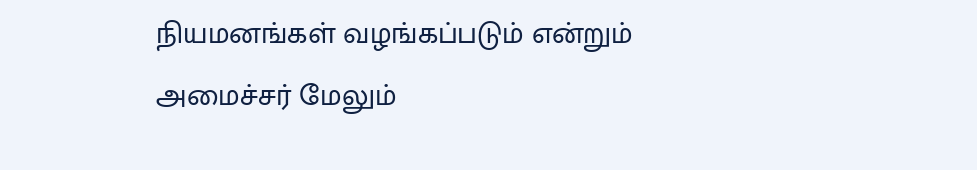நியமனங்கள் வழங்கப்படும் என்றும் அமைச்சர் மேலும்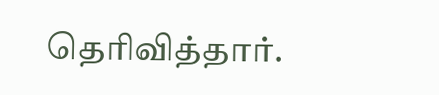தெரிவித்தார்.